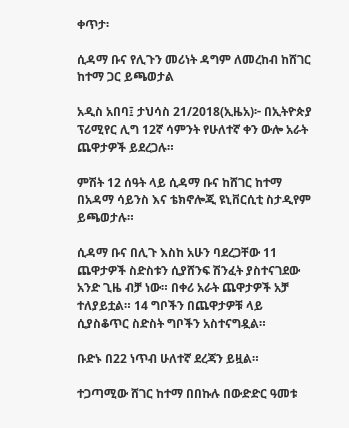ቀጥታ፡

ሲዳማ ቡና የሊጉን መሪነት ዳግም ለመረከብ ከሸገር ከተማ ጋር ይጫወታል

አዲስ አበባ፤ ታህሳስ 21/2018(ኢዜአ)፦ በኢትዮጵያ ፕሪሚየር ሊግ 12ኛ ሳምንት የሁለተኛ ቀን ውሎ አራት ጨዋታዎች ይደረጋሉ።

ምሽት 12 ሰዓት ላይ ሲዳማ ቡና ከሸገር ከተማ በአዳማ ሳይንስ እና ቴክኖሎጂ ዩኒቨርሲቲ ስታዲየም ይጫወታሉ።

ሲዳማ ቡና በሊጉ እስከ አሁን ባደረጋቸው 11 ጨዋታዎች ስድስቱን ሲያሸንፍ ሽንፈት ያስተናገደው አንድ ጊዜ ብቻ ነው። በቀሪ አራት ጨዋታዎች አቻ ተለያይቷል። 14 ግቦችን በጨዋታዎቹ ላይ ሲያስቆጥር ስድስት ግቦችን አስተናግዷል።

ቡድኑ በ22 ነጥብ ሁለተኛ ደረጃን ይዟል።

ተጋጣሚው ሸገር ከተማ በበኩሉ በውድድር ዓመቱ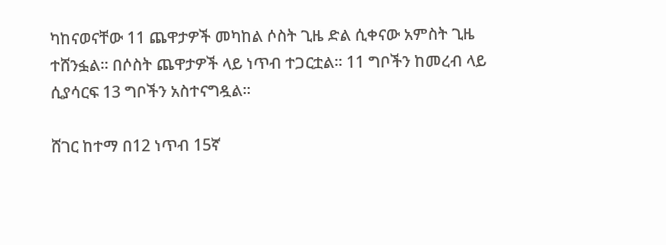ካከናወናቸው 11 ጨዋታዎች መካከል ሶስት ጊዜ ድል ሲቀናው አምስት ጊዜ ተሸንፏል። በሶስት ጨዋታዎች ላይ ነጥብ ተጋርቷል። 11 ግቦችን ከመረብ ላይ ሲያሳርፍ 13 ግቦችን አስተናግዷል።

ሸገር ከተማ በ12 ነጥብ 15ኛ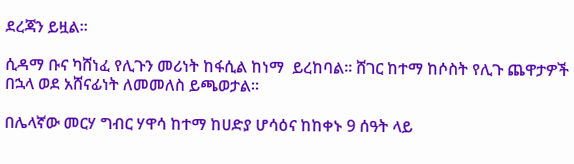ደረጃን ይዟል።

ሲዳማ ቡና ካሸነፈ የሊጉን መሪነት ከፋሲል ከነማ  ይረከባል። ሸገር ከተማ ከሶስት የሊጉ ጨዋታዎች በኋላ ወደ አሸናፊነት ለመመለስ ይጫወታል።

በሌላኛው መርሃ ግብር ሃዋሳ ከተማ ከሀድያ ሆሳዕና ከከቀኑ 9 ሰዓት ላይ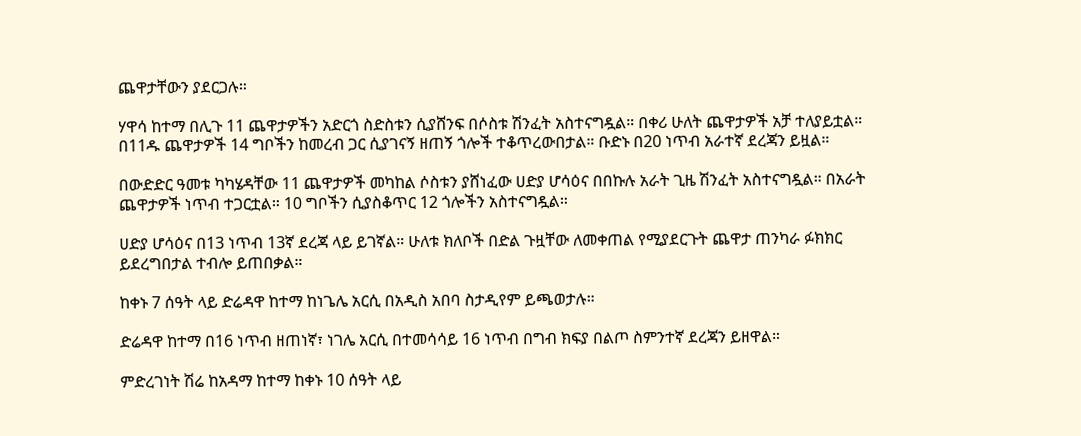ጨዋታቸውን ያደርጋሉ።

ሃዋሳ ከተማ በሊጉ 11 ጨዋታዎችን አድርጎ ስድስቱን ሲያሸንፍ በሶስቱ ሽንፈት አስተናግዷል። በቀሪ ሁለት ጨዋታዎች አቻ ተለያይቷል። በ11ዱ ጨዋታዎች 14 ግቦችን ከመረብ ጋር ሲያገናኝ ዘጠኝ ጎሎች ተቆጥረውበታል። ቡድኑ በ20 ነጥብ አራተኛ ደረጃን ይዟል።

በውድድር ዓመቱ ካካሄዳቸው 11 ጨዋታዎች መካከል ሶስቱን ያሸነፈው ሀድያ ሆሳዕና በበኩሉ አራት ጊዜ ሽንፈት አስተናግዷል። በአራት ጨዋታዎች ነጥብ ተጋርቷል። 10 ግቦችን ሲያስቆጥር 12 ጎሎችን አስተናግዷል።

ሀድያ ሆሳዕና በ13 ነጥብ 13ኛ ደረጃ ላይ ይገኛል። ሁለቱ ክለቦች በድል ጉዟቸው ለመቀጠል የሚያደርጉት ጨዋታ ጠንካራ ፉክክር ይደረግበታል ተብሎ ይጠበቃል።

ከቀኑ 7 ሰዓት ላይ ድሬዳዋ ከተማ ከነጌሌ አርሲ በአዲስ አበባ ስታዲየም ይጫወታሉ።

ድሬዳዋ ከተማ በ16 ነጥብ ዘጠነኛ፣ ነገሌ አርሲ በተመሳሳይ 16 ነጥብ በግብ ክፍያ በልጦ ስምንተኛ ደረጃን ይዘዋል።

ምድረገነት ሽሬ ከአዳማ ከተማ ከቀኑ 10 ሰዓት ላይ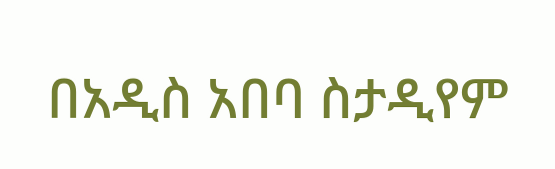በአዲስ አበባ ስታዲየም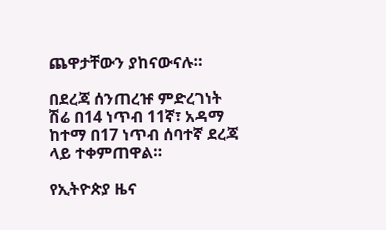ጨዋታቸውን ያከናውናሉ።

በደረጃ ሰንጠረዡ ምድረገነት ሽሬ በ14 ነጥብ 11ኛ፣ አዳማ ከተማ በ17 ነጥብ ሰባተኛ ደረጃ ላይ ተቀምጠዋል።

የኢትዮጵያ ዜና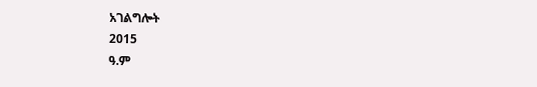አገልግሎት
2015
ዓ.ም